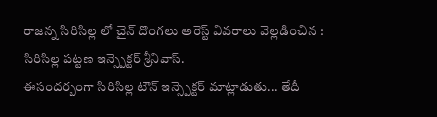రాజన్న సిరిసిల్ల లో చైన్ దొంగలు అరెస్ట్ వివరాలు వెల్లడించిన : సిరిసిల్ల పట్టణ ఇన్స్పెక్టర్ శ్రీనివాస్.
ఈసందర్బంగా సిరిసిల్ల టౌన్ ఇన్స్పెక్టర్ మాట్లాడుతు... తేదీ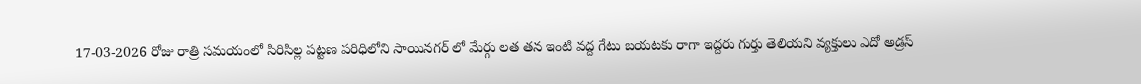17-03-2026 రోజు రాత్రి సమయంలో సిరిసిల్ల పట్టణ పరిధిలోని సాయినగర్ లో మేర్గు లత తన ఇంటి వద్ద గేటు బయటకు రాగా ఇద్దరు గుర్తు తెలియని వ్యక్తులు ఎదో అడ్రస్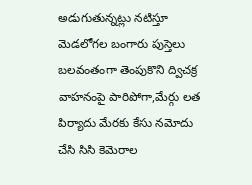అడుగుతున్నట్లు నటిస్తూ మెడలోగల బంగారు పుస్తెలు బలవంతంగా తెంపుకొని ద్విచక్ర వాహనంపై పారిపోగా,మేర్గు లత పిర్యాదు మేరకు కేసు నమోదు చేసి సిసి కెమెరాల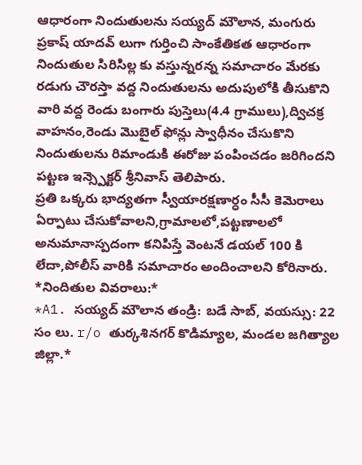ఆధారంగా నిందుతులను సయ్యద్ మౌలాన, మంగురు ప్రకాష్ యాదవ్ లుగా గుర్తించి సాంకేతికత ఆధారంగా నిందుతుల సిరిసిల్ల కు వస్తున్నరన్న సమాచారం మేరకు రడుగు చౌరస్తా వద్ద నిందుతులను అదుపులోకి తీసుకొని వారి వద్ద రెండు బంగారు పుస్తెలు(4.4 గ్రాములు),ద్విచక్ర వాహనం,రెండు మొబైల్ ఫోన్లు స్వాధీనం చేసుకొని నిందుతులను రిమాండుకి ఈరోజు పంపించడం జరిగిందని పట్టణ ఇన్స్పెక్టర్ శ్రీనివాస్ తెలిపారు.
ప్రతి ఒక్కరు భాద్యతగా స్వీయారక్షణార్ధం సీసీ కెమెరాలు ఏర్పాటు చేసుకోవాలని,గ్రామాలలో,పట్టణాలలో అనుమానాస్పదంగా కనిపిస్తే వెంటనే డయల్ 100 కి లేదా,పోలీస్ వారికి సమాచారం అందించాలని కోరినారు.
*నిందితుల వివరాలు:*
*A1. సయ్యద్ మౌలాన తండ్రి: బడే సాబ్, వయస్సు: 22 సం లు. r/o తుర్కశినగర్ కొడిమ్యాల, మండల జగిత్యాల జిల్లా.*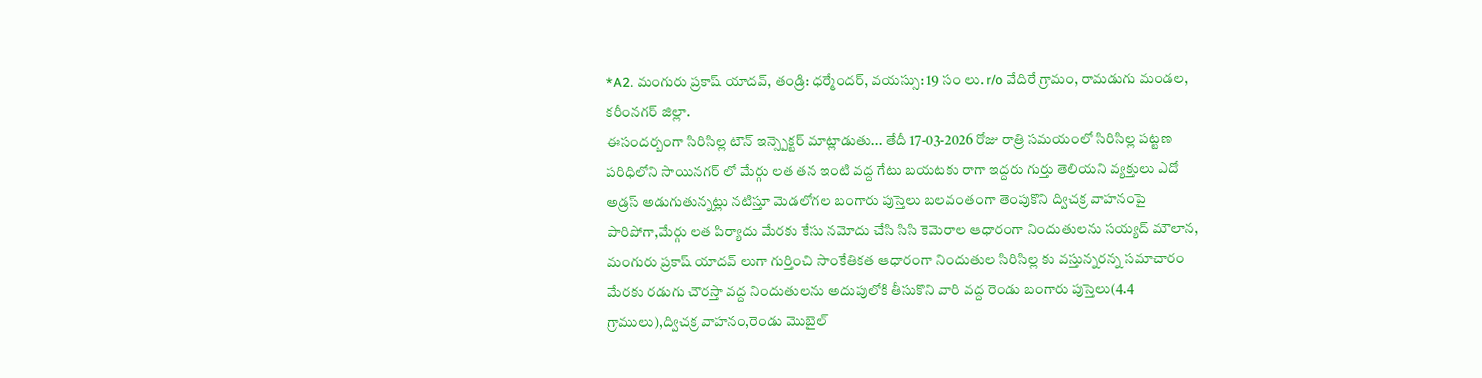*A2. మంగురు ప్రకాష్ యాదవ్, తండ్రి: ధర్మేందర్, వయస్సు: 19 సం లు. r/o వేదిరే గ్రామం, రామడుగు మండల, కరీంనగర్ జిల్లా.
ఈసందర్బంగా సిరిసిల్ల టౌన్ ఇన్స్పెక్టర్ మాట్లాడుతు... తేదీ 17-03-2026 రోజు రాత్రి సమయంలో సిరిసిల్ల పట్టణ పరిధిలోని సాయినగర్ లో మేర్గు లత తన ఇంటి వద్ద గేటు బయటకు రాగా ఇద్దరు గుర్తు తెలియని వ్యక్తులు ఎదో అడ్రస్ అడుగుతున్నట్లు నటిస్తూ మెడలోగల బంగారు పుస్తెలు బలవంతంగా తెంపుకొని ద్విచక్ర వాహనంపై పారిపోగా,మేర్గు లత పిర్యాదు మేరకు కేసు నమోదు చేసి సిసి కెమెరాల ఆధారంగా నిందుతులను సయ్యద్ మౌలాన, మంగురు ప్రకాష్ యాదవ్ లుగా గుర్తించి సాంకేతికత ఆధారంగా నిందుతుల సిరిసిల్ల కు వస్తున్నరన్న సమాచారం మేరకు రడుగు చౌరస్తా వద్ద నిందుతులను అదుపులోకి తీసుకొని వారి వద్ద రెండు బంగారు పుస్తెలు(4.4 గ్రాములు),ద్విచక్ర వాహనం,రెండు మొబైల్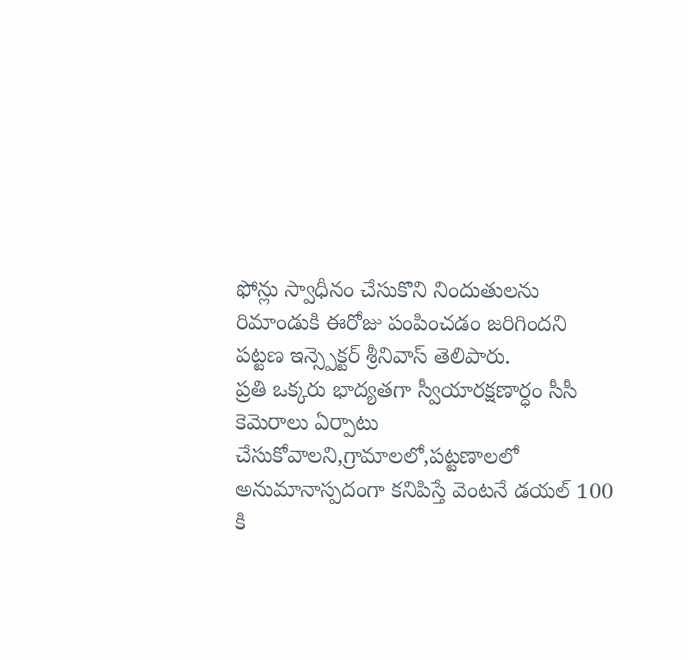ఫోన్లు స్వాధీనం చేసుకొని నిందుతులను రిమాండుకి ఈరోజు పంపించడం జరిగిందని పట్టణ ఇన్స్పెక్టర్ శ్రీనివాస్ తెలిపారు.
ప్రతి ఒక్కరు భాద్యతగా స్వీయారక్షణార్ధం సీసీ కెమెరాలు ఏర్పాటు చేసుకోవాలని,గ్రామాలలో,పట్టణాలలో అనుమానాస్పదంగా కనిపిస్తే వెంటనే డయల్ 100 కి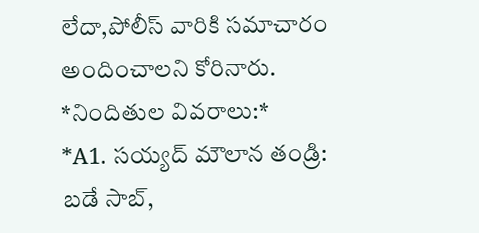లేదా,పోలీస్ వారికి సమాచారం అందించాలని కోరినారు.
*నిందితుల వివరాలు:*
*A1. సయ్యద్ మౌలాన తండ్రి: బడే సాబ్,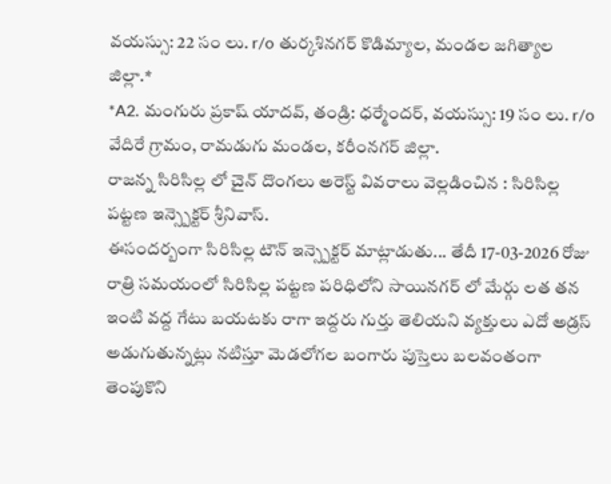వయస్సు: 22 సం లు. r/o తుర్కశినగర్ కొడిమ్యాల, మండల జగిత్యాల జిల్లా.*
*A2. మంగురు ప్రకాష్ యాదవ్, తండ్రి: ధర్మేందర్, వయస్సు: 19 సం లు. r/o వేదిరే గ్రామం, రామడుగు మండల, కరీంనగర్ జిల్లా.
రాజన్న సిరిసిల్ల లో చైన్ దొంగలు అరెస్ట్ వివరాలు వెల్లడించిన : సిరిసిల్ల పట్టణ ఇన్స్పెక్టర్ శ్రీనివాస్.
ఈసందర్బంగా సిరిసిల్ల టౌన్ ఇన్స్పెక్టర్ మాట్లాడుతు... తేదీ 17-03-2026 రోజు రాత్రి సమయంలో సిరిసిల్ల పట్టణ పరిధిలోని సాయినగర్ లో మేర్గు లత తన ఇంటి వద్ద గేటు బయటకు రాగా ఇద్దరు గుర్తు తెలియని వ్యక్తులు ఎదో అడ్రస్ అడుగుతున్నట్లు నటిస్తూ మెడలోగల బంగారు పుస్తెలు బలవంతంగా తెంపుకొని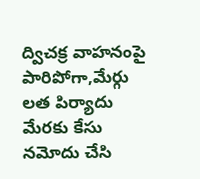ద్విచక్ర వాహనంపై పారిపోగా,మేర్గు లత పిర్యాదు మేరకు కేసు నమోదు చేసి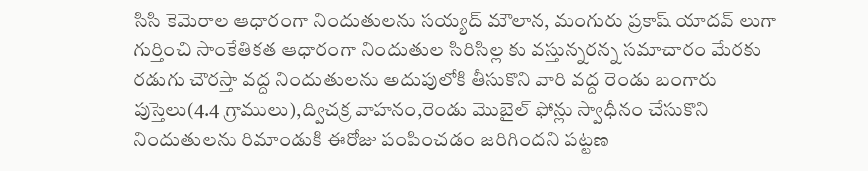సిసి కెమెరాల ఆధారంగా నిందుతులను సయ్యద్ మౌలాన, మంగురు ప్రకాష్ యాదవ్ లుగా గుర్తించి సాంకేతికత ఆధారంగా నిందుతుల సిరిసిల్ల కు వస్తున్నరన్న సమాచారం మేరకు రడుగు చౌరస్తా వద్ద నిందుతులను అదుపులోకి తీసుకొని వారి వద్ద రెండు బంగారు పుస్తెలు(4.4 గ్రాములు),ద్విచక్ర వాహనం,రెండు మొబైల్ ఫోన్లు స్వాధీనం చేసుకొని నిందుతులను రిమాండుకి ఈరోజు పంపించడం జరిగిందని పట్టణ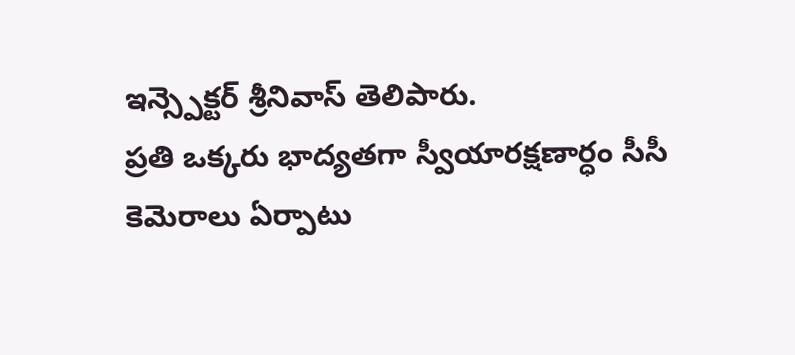ఇన్స్పెక్టర్ శ్రీనివాస్ తెలిపారు.
ప్రతి ఒక్కరు భాద్యతగా స్వీయారక్షణార్ధం సీసీ కెమెరాలు ఏర్పాటు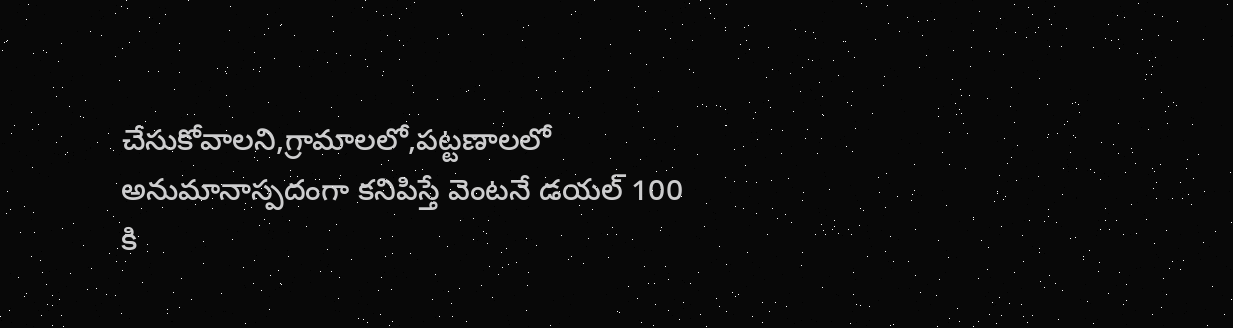చేసుకోవాలని,గ్రామాలలో,పట్టణాలలో అనుమానాస్పదంగా కనిపిస్తే వెంటనే డయల్ 100 కి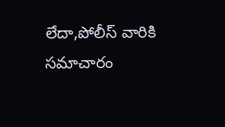లేదా,పోలీస్ వారికి సమాచారం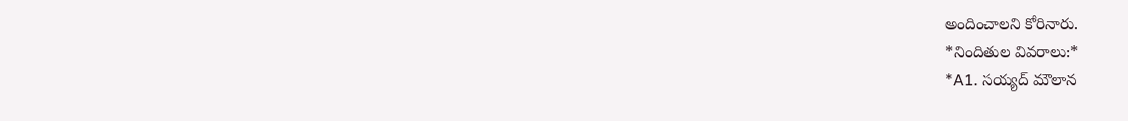అందించాలని కోరినారు.
*నిందితుల వివరాలు:*
*A1. సయ్యద్ మౌలాన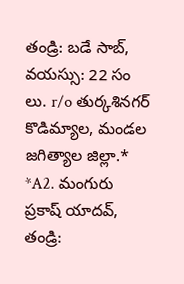తండ్రి: బడే సాబ్, వయస్సు: 22 సం లు. r/o తుర్కశినగర్ కొడిమ్యాల, మండల జగిత్యాల జిల్లా.*
*A2. మంగురు ప్రకాష్ యాదవ్, తండ్రి: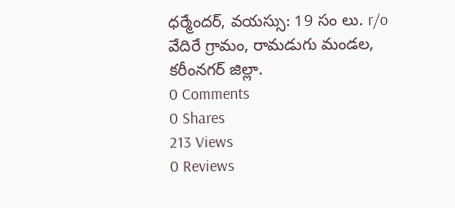ధర్మేందర్, వయస్సు: 19 సం లు. r/o వేదిరే గ్రామం, రామడుగు మండల, కరీంనగర్ జిల్లా.
0 Comments
0 Shares
213 Views
0 Reviews